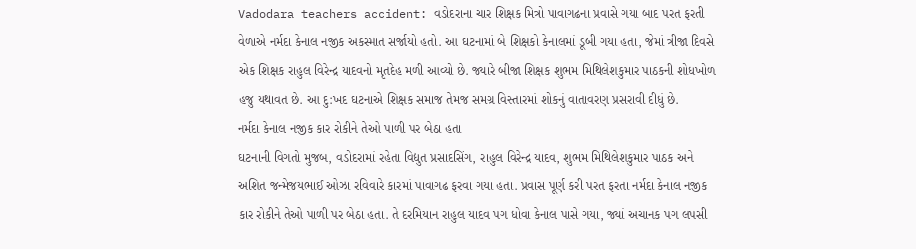Vadodara teachers accident: વડોદરાના ચાર શિક્ષક મિત્રો પાવાગઢના પ્રવાસે ગયા બાદ પરત ફરતી વેળાએ નર્મદા કેનાલ નજીક અકસ્માત સર્જાયો હતો. આ ઘટનામાં બે શિક્ષકો કેનાલમાં ડૂબી ગયા હતા, જેમાં ત્રીજા દિવસે એક શિક્ષક રાહુલ વિરેન્દ્ર યાદવનો મૃતદેહ મળી આવ્યો છે. જ્યારે બીજા શિક્ષક શુભમ મિથિલેશકુમાર પાઠકની શોધખોળ હજુ યથાવત છે. આ દુ:ખદ ઘટનાએ શિક્ષક સમાજ તેમજ સમગ્ર વિસ્તારમાં શોકનું વાતાવરણ પ્રસરાવી દીધું છે.
નર્મદા કેનાલ નજીક કાર રોકીને તેઓ પાળી પર બેઠા હતા
ઘટનાની વિગતો મુજબ, વડોદરામાં રહેતા વિદ્યુત પ્રસાદસિંગ, રાહુલ વિરેન્દ્ર યાદવ, શુભમ મિથિલેશકુમાર પાઠક અને અશિત જન્મેજયભાઈ ઓઝા રવિવારે કારમાં પાવાગઢ ફરવા ગયા હતા. પ્રવાસ પૂર્ણ કરી પરત ફરતા નર્મદા કેનાલ નજીક કાર રોકીને તેઓ પાળી પર બેઠા હતા. તે દરમિયાન રાહુલ યાદવ પગ ધોવા કેનાલ પાસે ગયા, જ્યાં અચાનક પગ લપસી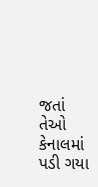જતાં તેઓ કેનાલમાં પડી ગયા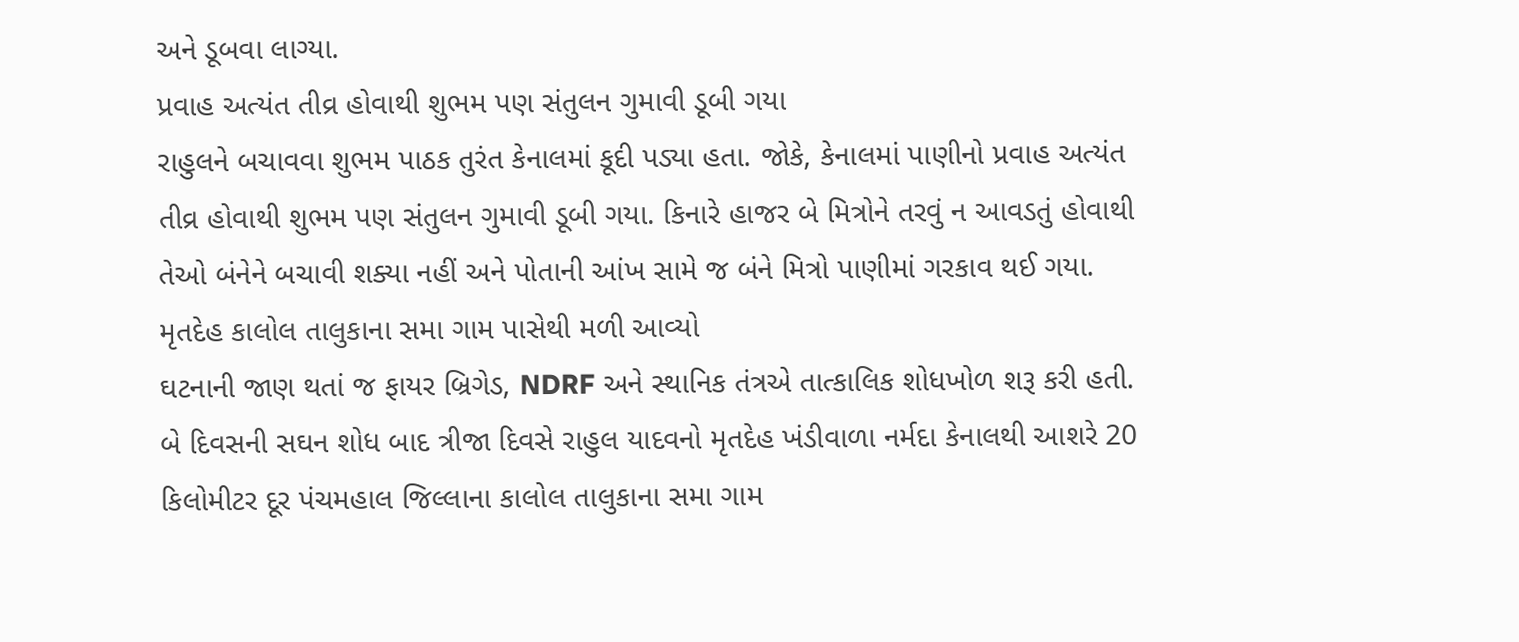અને ડૂબવા લાગ્યા.
પ્રવાહ અત્યંત તીવ્ર હોવાથી શુભમ પણ સંતુલન ગુમાવી ડૂબી ગયા
રાહુલને બચાવવા શુભમ પાઠક તુરંત કેનાલમાં કૂદી પડ્યા હતા. જોકે, કેનાલમાં પાણીનો પ્રવાહ અત્યંત તીવ્ર હોવાથી શુભમ પણ સંતુલન ગુમાવી ડૂબી ગયા. કિનારે હાજર બે મિત્રોને તરવું ન આવડતું હોવાથી તેઓ બંનેને બચાવી શક્યા નહીં અને પોતાની આંખ સામે જ બંને મિત્રો પાણીમાં ગરકાવ થઈ ગયા.
મૃતદેહ કાલોલ તાલુકાના સમા ગામ પાસેથી મળી આવ્યો
ઘટનાની જાણ થતાં જ ફાયર બ્રિગેડ, NDRF અને સ્થાનિક તંત્રએ તાત્કાલિક શોધખોળ શરૂ કરી હતી. બે દિવસની સઘન શોધ બાદ ત્રીજા દિવસે રાહુલ યાદવનો મૃતદેહ ખંડીવાળા નર્મદા કેનાલથી આશરે 20 કિલોમીટર દૂર પંચમહાલ જિલ્લાના કાલોલ તાલુકાના સમા ગામ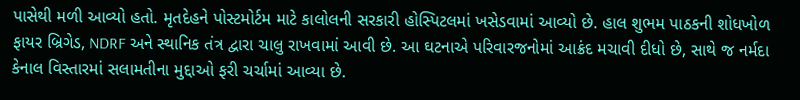પાસેથી મળી આવ્યો હતો. મૃતદેહને પોસ્ટમોર્ટમ માટે કાલોલની સરકારી હોસ્પિટલમાં ખસેડવામાં આવ્યો છે. હાલ શુભમ પાઠકની શોધખોળ ફાયર બ્રિગેડ, NDRF અને સ્થાનિક તંત્ર દ્વારા ચાલુ રાખવામાં આવી છે. આ ઘટનાએ પરિવારજનોમાં આક્રંદ મચાવી દીધો છે, સાથે જ નર્મદા કેનાલ વિસ્તારમાં સલામતીના મુદ્દાઓ ફરી ચર્ચામાં આવ્યા છે.